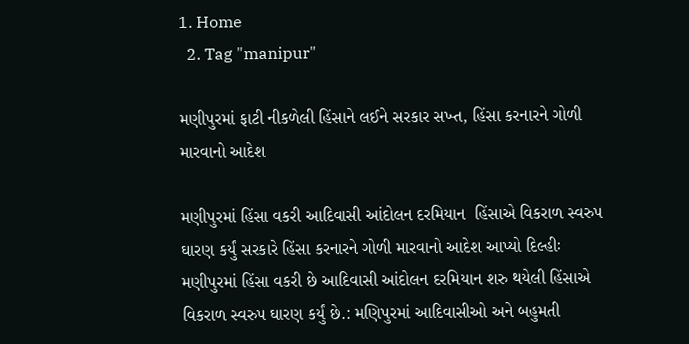1. Home
  2. Tag "manipur"

મણીપુરમાં ફાટી નીકળેલી હિંસાને લઈને સરકાર સખ્ત, હિંસા કરનારને ગોળી મારવાનો આદેશ

મણીપુરમાં હિંસા વકરી આદિવાસી આંદોલન દરમિયાન  હિંસાએ વિકરાળ સ્વરુપ ઘારણ કર્યું સરકારે હિંસા કરનારને ગોળી મારવાનો આદેશ આપ્યો દિલ્હીઃ મણીપુરમાં હિંસા વકરી છે આદિવાસી આંદોલન દરમિયાન શરુ થયેલી હિંસાએ વિકરાળ સ્વરુપ ઘારણ કર્યું છે.: મણિપુરમાં આદિવાસીઓ અને બહુમતી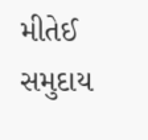મીતેઈ સમુદાય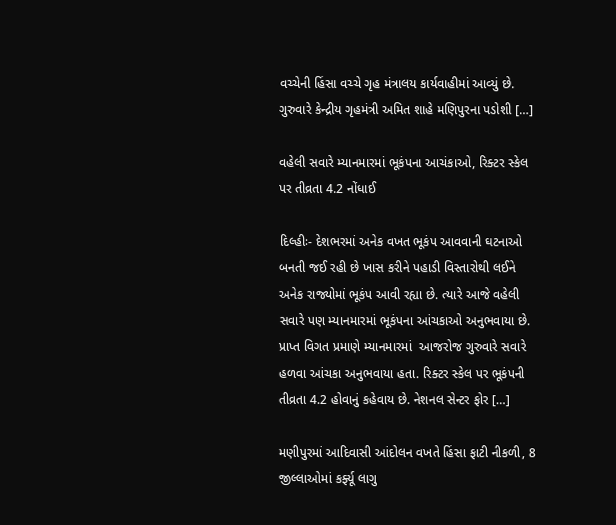વચ્ચેની હિંસા વચ્ચે ગૃહ મંત્રાલય કાર્યવાહીમાં આવ્યું છે. ગુરુવારે કેન્દ્રીય ગૃહમંત્રી અમિત શાહે મણિપુરના પડોશી […]

વહેલી સવારે મ્યાનમારમાં ભૂકંપના આચંકાઓ, રિક્ટર સ્કેલ પર તીવ્રતા 4.2 નોંધાઈ

દિલ્હીઃ- દેશભરમાં અનેક વખત ભૂકંપ આવવાની ઘટનાઓ બનતી જઈ રહી છે ખાસ કરીને પહાડી વિસ્તારોથી લઈને અનેક રાજ્યોમાં ભૂકંપ આવી રહ્યા છે. ત્યારે આજે વહેલી સવારે પણ મ્યાનમારમાં ભૂકંપના આંચકાઓ અનુભવાયા છે. પ્રાપ્ત વિગત પ્રમાણે મ્યાનમારમાં  આજરોજ ગુરુવારે સવારે હળવા આંચકા અનુભવાયા હતા. રિક્ટર સ્કેલ પર ભૂકંપની તીવ્રતા 4.2 હોવાનું કહેવાય છે. નેશનલ સેન્ટર ફોર […]

મણીપુરમાં આદિવાસી આંદોલન વખતે હિંસા ફાટી નીકળી, 8 જીલ્લાઓમાં કર્ફ્યૂ લાગુ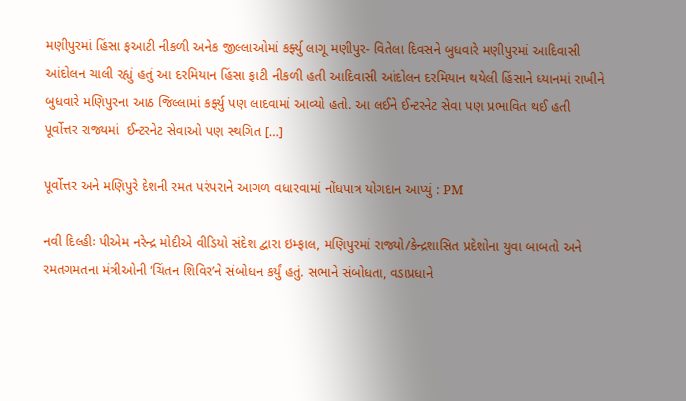મણીપુરમાં હિંસા ફઆટી નીકળી અનેક જીલ્લાઓમાં કર્ફ્યુ લાગૂ મણીપુર- વિતેલા દિવસને બુધવારે મણીપુરમાં આદિવાસી આંદોલન ચાલી રહ્યું હતું આ દરમિયાન હિંસા ફાટી નીકળી હતી આદિવાસી આંદોલન દરમિયાન થયેલી હિંસાને ધ્યાનમાં રાખીને બુધવારે મણિપુરના આઠ જિલ્લામાં કર્ફ્યુ પણ લાદવામાં આવ્યો હતો. આ લઈને ઈન્ટરનેટ સેવા પણ પ્રભાવિત થઈ હતી  પૂર્વોત્તર રાજ્યમાં  ઈન્ટરનેટ સેવાઓ પણ સ્થગિત […]

પૂર્વોત્તર અને મણિપુરે દેશની રમત પરંપરાને આગળ વધારવામાં નોંધપાત્ર યોગદાન આપ્યું : PM

નવી દિલ્હીઃ પીએમ નરેન્દ્ર મોદીએ વીડિયો સંદેશ દ્વારા ઇમ્ફાલ, મણિપુરમાં રાજ્યો/કેન્દ્રશાસિત પ્રદેશોના યુવા બાબતો અને રમતગમતના મંત્રીઓની ‘ચિંતન શિવિર’ને સંબોધન કર્યું હતું. સભાને સંબોધતા, વડાપ્રધાને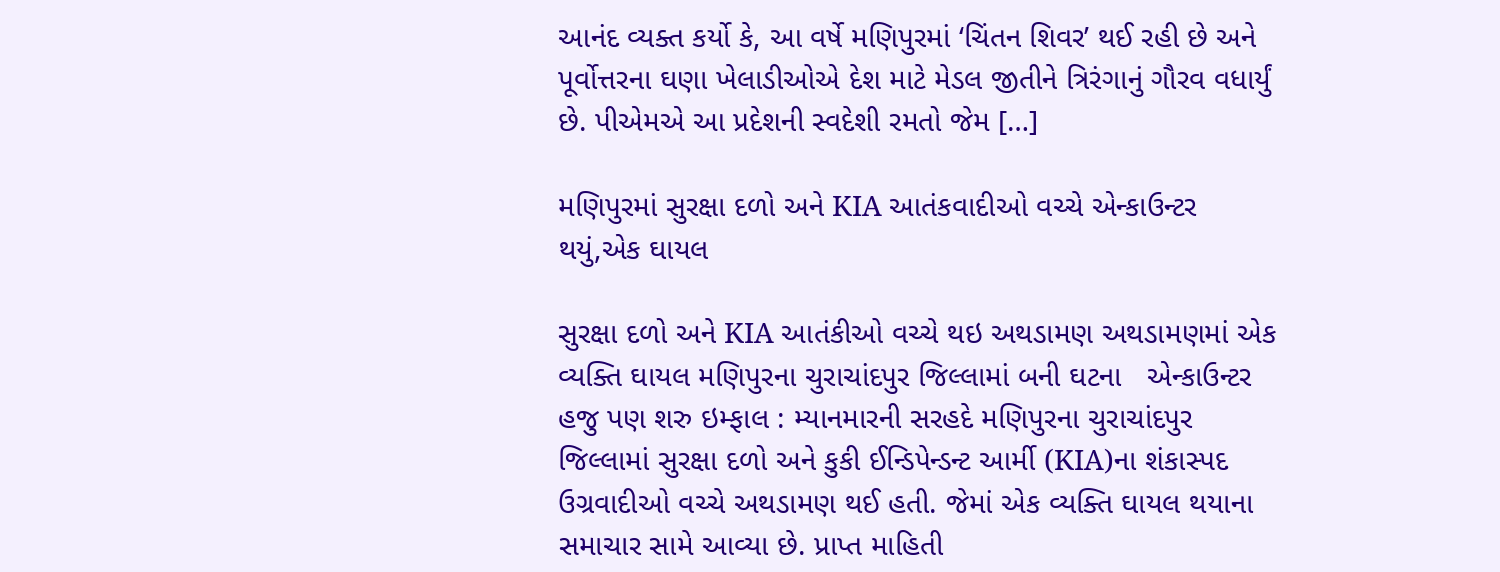આનંદ વ્યક્ત કર્યો કે, આ વર્ષે મણિપુરમાં ‘ચિંતન શિવર’ થઈ રહી છે અને પૂર્વોત્તરના ઘણા ખેલાડીઓએ દેશ માટે મેડલ જીતીને ત્રિરંગાનું ગૌરવ વધાર્યું છે. પીએમએ આ પ્રદેશની સ્વદેશી રમતો જેમ […]

મણિપુરમાં સુરક્ષા દળો અને KIA આતંકવાદીઓ વચ્ચે એન્કાઉન્ટર થયું,એક ઘાયલ

સુરક્ષા દળો અને KIA આતંકીઓ વચ્ચે થઇ અથડામણ અથડામણમાં એક વ્યક્તિ ઘાયલ મણિપુરના ચુરાચાંદપુર જિલ્લામાં બની ઘટના   એન્કાઉન્ટર હજુ પણ શરુ ઇમ્ફાલ : મ્યાનમારની સરહદે મણિપુરના ચુરાચાંદપુર જિલ્લામાં સુરક્ષા દળો અને કુકી ઈન્ડિપેન્ડન્ટ આર્મી (KIA)ના શંકાસ્પદ ઉગ્રવાદીઓ વચ્ચે અથડામણ થઈ હતી. જેમાં એક વ્યક્તિ ઘાયલ થયાના સમાચાર સામે આવ્યા છે. પ્રાપ્ત માહિતી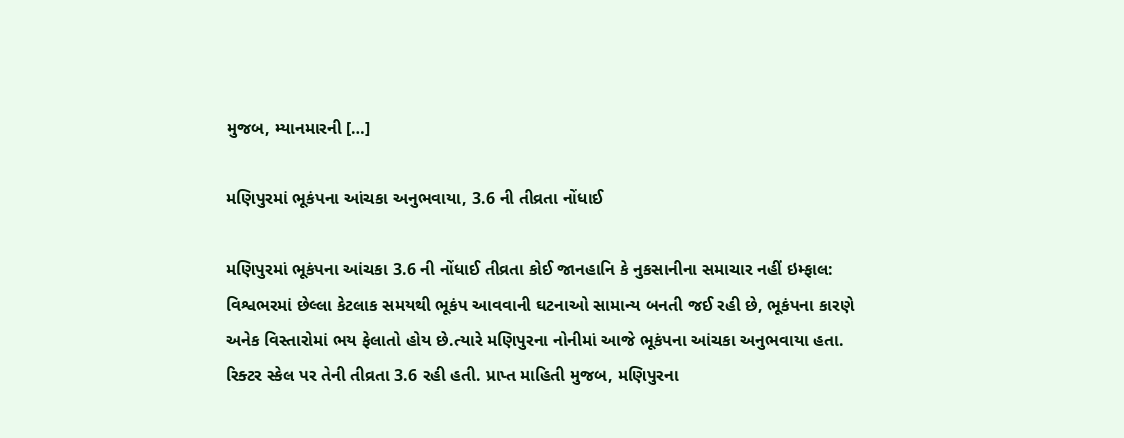મુજબ, મ્યાનમારની […]

મણિપુરમાં ભૂકંપના આંચકા અનુભવાયા, 3.6 ની તીવ્રતા નોંધાઈ

મણિપુરમાં ભૂકંપના આંચકા 3.6 ની નોંધાઈ તીવ્રતા કોઈ જાનહાનિ કે નુકસાનીના સમાચાર નહીં ઇમ્ફાલ: વિશ્વભરમાં છેલ્લા કેટલાક સમયથી ભૂકંપ આવવાની ઘટનાઓ સામાન્ય બનતી જઈ રહી છે, ભૂકંપના કારણે અનેક વિસ્તારોમાં ભય ફેલાતો હોય છે.ત્યારે મણિપુરના નોનીમાં આજે ભૂકંપના આંચકા અનુભવાયા હતા. રિક્ટર સ્કેલ પર તેની તીવ્રતા 3.6 રહી હતી. પ્રાપ્ત માહિતી મુજબ, મણિપુરના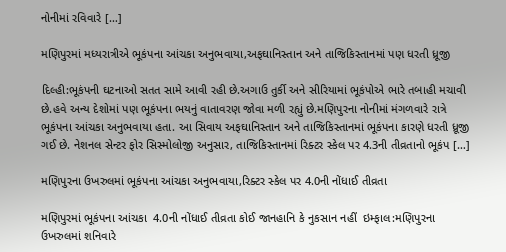નોનીમાં રવિવારે […]

મણિપુરમાં મધ્યરાત્રીએ ભૂકંપના આંચકા અનુભવાયા,અફઘાનિસ્તાન અને તાજિકિસ્તાનમાં પણ ધરતી ધ્રૂજી

દિલ્હી:ભૂકંપની ઘટનાઓ સતત સામે આવી રહી છે.અગાઉ તુર્કી અને સીરિયામાં ભૂકંપોએ ભારે તબાહી મચાવી છે.હવે અન્ય દેશોમાં પણ ભૂકંપના ભયનું વાતાવરણ જોવા મળી રહ્યું છે.મણિપુરના નોનીમાં મંગળવારે રાત્રે ભૂકંપના આંચકા અનુભવાયા હતા. આ સિવાય અફઘાનિસ્તાન અને તાજિકિસ્તાનમાં ભૂકંપના કારણે ધરતી ધ્રૂજી ગઈ છે. નેશનલ સેન્ટર ફોર સિસ્મોલોજી અનુસાર, તાજિકિસ્તાનમાં રિક્ટર સ્કેલ પર 4.3ની તીવ્રતાનો ભૂકંપ […]

મણિપુરના ઉખરુલમાં ભૂકંપના આંચકા અનુભવાયા,રિક્ટર સ્કેલ પર 4.0ની નોંધાઈ તીવ્રતા

મણિપુરમાં ભૂકંપના આંચકા  4.0ની નોંધાઈ તીવ્રતા કોઈ જાનહાનિ કે નુકસાન નહીં  ઇમ્ફાલ:મણિપુરના ઉખરુલમાં શનિવારે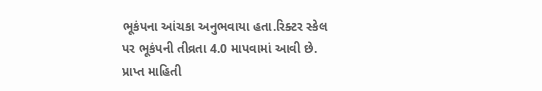ભૂકંપના આંચકા અનુભવાયા હતા.રિક્ટર સ્કેલ પર ભૂકંપની તીવ્રતા 4.0 માપવામાં આવી છે. પ્રાપ્ત માહિતી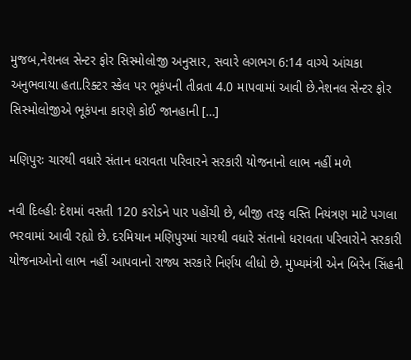મુજબ,નેશનલ સેન્ટર ફોર સિસ્મોલોજી અનુસાર, સવારે લગભગ 6:14 વાગ્યે આંચકા અનુભવાયા હતા.રિક્ટર સ્કેલ પર ભૂકંપની તીવ્રતા 4.0 માપવામાં આવી છે.નેશનલ સેન્ટર ફોર સિસ્મોલોજીએ ભૂકંપના કારણે કોઈ જાનહાની […]

મણિપુરઃ ચારથી વધારે સંતાન ધરાવતા પરિવારને સરકારી યોજનાનો લાભ નહીં મળે

નવી દિલ્હીઃ દેશમાં વસતી 120 કરોડને પાર પહોંચી છે, બીજી તરફ વસ્તિ નિયંત્રણ માટે પગલા ભરવામાં આવી રહ્યો છે. દરમિયાન મણિપુરમાં ચારથી વધારે સંતાનો ધરાવતા પરિવારોને સરકારી યોજનાઓનો લાભ નહીં આપવાનો રાજ્ય સરકારે નિર્ણય લીધો છે. મુખ્યમંત્રી એન બિરેન સિંહની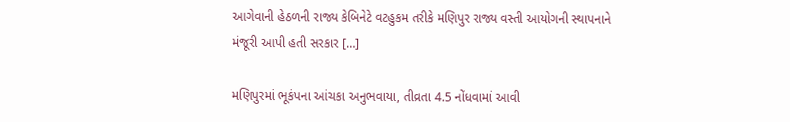આગેવાની હેઠળની રાજ્ય કેબિનેટે વટહુકમ તરીકે મણિપુર રાજ્ય વસ્તી આયોગની સ્થાપનાને મંજૂરી આપી હતી સરકાર […]

મણિપુરમાં ભૂકંપના આંચકા અનુભવાયા, તીવ્રતા 4.5 નોંધવામાં આવી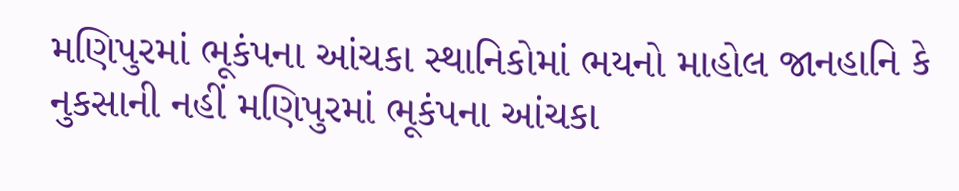મણિપુરમાં ભૂકંપના આંચકા સ્થાનિકોમાં ભયનો માહોલ જાનહાનિ કે નુકસાની નહીં મણિપુરમાં ભૂકંપના આંચકા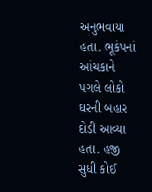અનુભવાયા હતા. ભૂકંપનાં આંચકાને પગલે લોકો ઘરની બહાર દોડી આવ્યા હતા. હજી સુધી કોઈ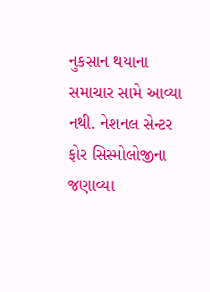નુકસાન થયાના સમાચાર સામે આવ્યા નથી. નેશનલ સેન્ટર ફોર સિસ્મોલોજીના જણાવ્યા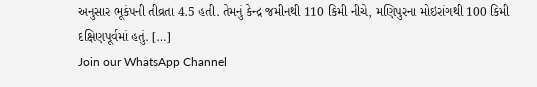અનુસાર ભૂકંપની તીવ્રતા 4.5 હતી. તેમનું કેન્દ્ર જમીનથી 110 કિમી નીચે, મણિપુરના મોઇરાંગથી 100 કિમી દક્ષિણપૂર્વમાં હતું. […]
Join our WhatsApp Channel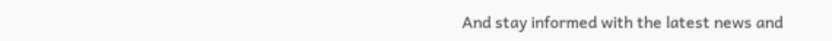And stay informed with the latest news and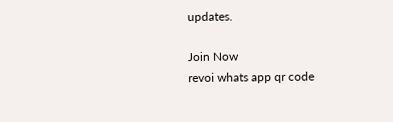updates.

Join Now
revoi whats app qr code